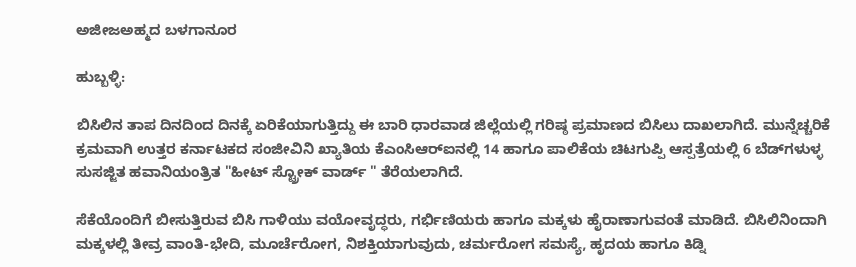ಅಜೀಜಅಹ್ಮದ ಬಳಗಾನೂರ

ಹುಬ್ಬಳ್ಳಿ:

ಬಿಸಿಲಿನ ತಾಪ ದಿನದಿಂದ ದಿನಕ್ಕೆ ಏರಿಕೆಯಾಗುತ್ತಿದ್ದು ಈ ಬಾರಿ ಧಾರವಾಡ ಜಿಲ್ಲೆಯಲ್ಲಿ ಗರಿಷ್ಠ ಪ್ರಮಾಣದ ಬಿಸಿಲು ದಾಖಲಾಗಿದೆ. ಮುನ್ನೆಚ್ಚರಿಕೆ ಕ್ರಮವಾಗಿ ಉತ್ತರ ಕರ್ನಾಟಕದ ಸಂಜೀವಿನಿ ಖ್ಯಾತಿಯ ಕೆಎಂಸಿಆರ್‌ಐನಲ್ಲಿ 14 ಹಾಗೂ ಪಾಲಿಕೆಯ ಚಿಟಗುಪ್ಪಿ ಆಸ್ಪತ್ರೆಯಲ್ಲಿ 6 ಬೆಡ್‌ಗಳುಳ್ಳ ಸುಸಜ್ಜಿತ ಹವಾನಿಯಂತ್ರಿತ "ಹೀಟ್‌ ಸ್ಟ್ರೋಕ್‌ ವಾರ್ಡ್‌ " ತೆರೆಯಲಾಗಿದೆ.

ಸೆಕೆಯೊಂದಿಗೆ ಬೀಸುತ್ತಿರುವ ಬಿಸಿ ಗಾಳಿಯು ವಯೋವೃದ್ಧರು, ಗರ್ಭಿಣಿಯರು ಹಾಗೂ ಮಕ್ಕಳು ಹೈರಾಣಾಗುವಂತೆ ಮಾಡಿದೆ. ಬಿಸಿಲಿನಿಂದಾಗಿ ಮಕ್ಕಳಲ್ಲಿ ತೀವ್ರ ವಾಂತಿ-ಭೇದಿ, ಮೂರ್ಚೆರೋಗ, ನಿಶಕ್ತಿಯಾಗುವುದು, ಚರ್ಮರೋಗ ಸಮಸ್ಯೆ, ಹೃದಯ ಹಾಗೂ ಕಿಡ್ನಿ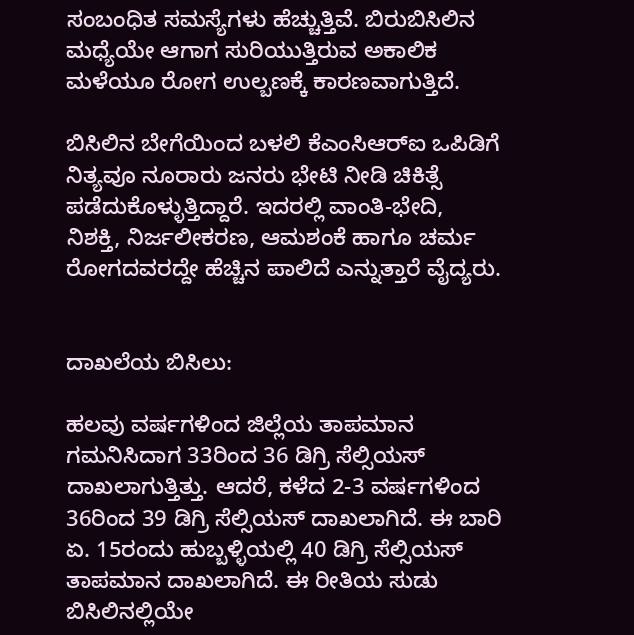ಸಂಬಂಧಿತ ಸಮಸ್ಯೆಗಳು ಹೆಚ್ಚುತ್ತಿವೆ. ಬಿರುಬಿಸಿಲಿನ ಮಧ್ಯೆಯೇ ಆಗಾಗ ಸುರಿಯುತ್ತಿರುವ ಅಕಾಲಿಕ ಮಳೆಯೂ ರೋಗ ಉಲ್ಬಣಕ್ಕೆ ಕಾರಣವಾಗುತ್ತಿದೆ.

ಬಿಸಿಲಿನ ಬೇಗೆಯಿಂದ ಬಳಲಿ ಕೆಎಂಸಿಆರ್‌ಐ ಒಪಿಡಿಗೆ ನಿತ್ಯವೂ ನೂರಾರು ಜನರು ಭೇಟಿ ನೀಡಿ ಚಿಕಿತ್ಸೆ ಪಡೆದುಕೊಳ್ಳುತ್ತಿದ್ದಾರೆ. ಇದರಲ್ಲಿ ವಾಂತಿ-ಭೇದಿ, ನಿಶಕ್ತಿ, ನಿರ್ಜಲೀಕರಣ, ಆಮಶಂಕೆ ಹಾಗೂ ಚರ್ಮ ರೋಗದವರದ್ದೇ ಹೆಚ್ಚಿನ ಪಾಲಿದೆ ಎನ್ನುತ್ತಾರೆ ವೈದ್ಯರು.


ದಾಖಲೆಯ ಬಿಸಿಲು:

ಹಲವು ವರ್ಷಗಳಿಂದ ಜಿಲ್ಲೆಯ ತಾಪಮಾನ ಗಮನಿಸಿದಾಗ 33ರಿಂದ 36 ಡಿಗ್ರಿ ಸೆಲ್ಸಿಯಸ್ ದಾಖಲಾಗುತ್ತಿತ್ತು. ಆದರೆ, ಕಳೆದ 2-3 ವರ್ಷಗಳಿಂದ 36ರಿಂದ 39 ಡಿಗ್ರಿ ಸೆಲ್ಸಿಯಸ್‌ ದಾಖಲಾಗಿದೆ. ಈ ಬಾರಿ ಏ. 15ರಂದು ಹುಬ್ಬಳ್ಳಿಯಲ್ಲಿ 40 ಡಿಗ್ರಿ ಸೆಲ್ಸಿಯಸ್‌ ತಾಪಮಾನ ದಾಖಲಾಗಿದೆ. ಈ ರೀತಿಯ ಸುಡು ಬಿಸಿಲಿನಲ್ಲಿಯೇ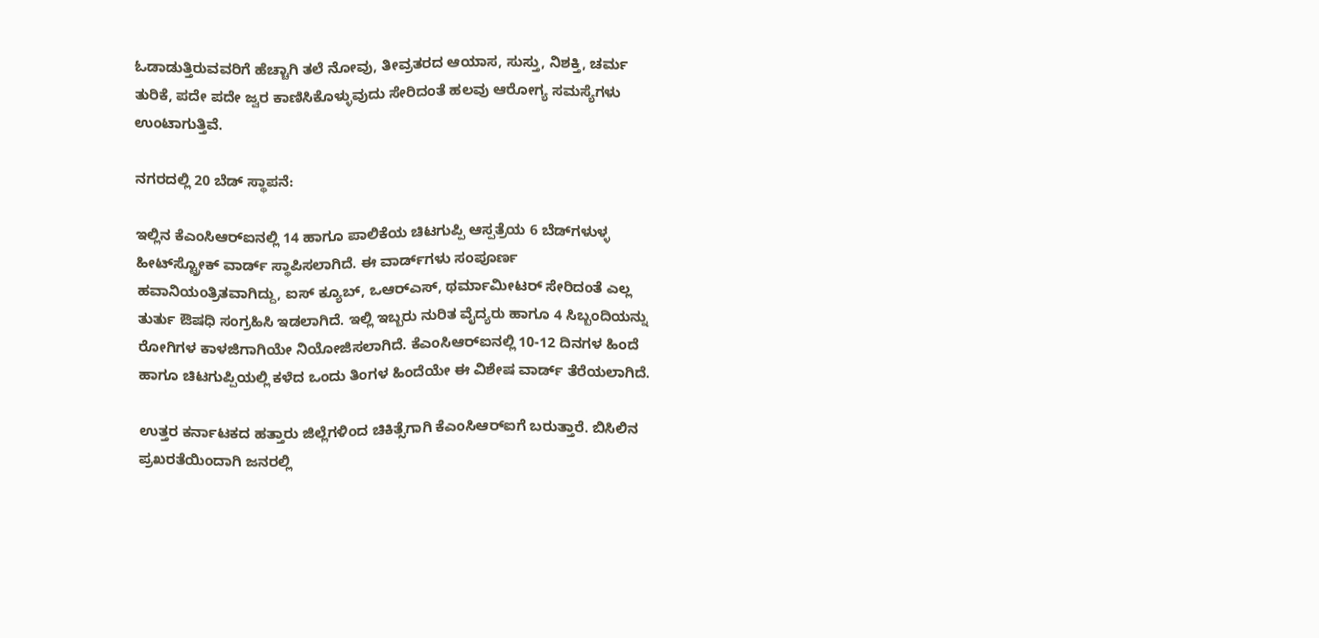ಓಡಾಡುತ್ತಿರುವವರಿಗೆ ಹೆಚ್ಚಾಗಿ ತಲೆ ನೋವು, ತೀವ್ರತರದ ಆಯಾಸ, ಸುಸ್ತು, ನಿಶಕ್ತಿ, ಚರ್ಮ ತುರಿಕೆ, ಪದೇ ಪದೇ ಜ್ವರ ಕಾಣಿಸಿಕೊಳ್ಳುವುದು ಸೇರಿದಂತೆ ಹಲವು ಆರೋಗ್ಯ ಸಮಸ್ಯೆಗಳು ಉಂಟಾಗುತ್ತಿವೆ.

ನಗರದಲ್ಲಿ 20 ಬೆಡ್‌ ಸ್ಥಾಪನೆ:

ಇಲ್ಲಿನ ಕೆಎಂಸಿಆರ್‌ಐನಲ್ಲಿ 14 ಹಾಗೂ ಪಾಲಿಕೆಯ ಚಿಟಗುಪ್ಪಿ ಆಸ್ಪತ್ರೆಯ 6 ಬೆಡ್‌ಗಳುಳ್ಳ ಹೀಟ್‌ಸ್ಟ್ರೋಕ್‌ ವಾರ್ಡ್‌ ಸ್ಥಾಪಿಸಲಾಗಿದೆ. ಈ ವಾರ್ಡ್‌ಗಳು ಸಂಪೂರ್ಣ ಹವಾನಿಯಂತ್ರಿತವಾಗಿದ್ದು, ಐಸ್ ಕ್ಯೂಬ್, ಒಆರ್‌ಎಸ್, ಥರ್ಮಾಮೀಟರ್ ಸೇರಿದಂತೆ ಎಲ್ಲ ತುರ್ತು ಔಷಧಿ ಸಂಗ್ರಹಿಸಿ ಇಡಲಾಗಿದೆ. ಇಲ್ಲಿ ಇಬ್ಬರು ನುರಿತ ವೈದ್ಯರು ಹಾಗೂ 4 ಸಿಬ್ಬಂದಿಯನ್ನು ರೋಗಿಗಳ ಕಾಳಜಿಗಾಗಿಯೇ ನಿಯೋಜಿಸಲಾಗಿದೆ. ಕೆಎಂಸಿಆರ್‌ಐನಲ್ಲಿ 10-12 ದಿನಗಳ ಹಿಂದೆ ಹಾಗೂ ಚಿಟಗುಪ್ಪಿಯಲ್ಲಿ ಕಳೆದ ಒಂದು ತಿಂಗಳ ಹಿಂದೆಯೇ ಈ ವಿಶೇಷ ವಾರ್ಡ್‌ ತೆರೆಯಲಾಗಿದೆ.

ಉತ್ತರ ಕರ್ನಾಟಕದ ಹತ್ತಾರು ಜಿಲ್ಲೆಗಳಿಂದ ಚಿಕಿತ್ಸೆಗಾಗಿ ಕೆಎಂಸಿಆರ್‌ಐಗೆ ಬರುತ್ತಾರೆ. ಬಿಸಿಲಿನ ಪ್ರಖರತೆಯಿಂದಾಗಿ ಜನರಲ್ಲಿ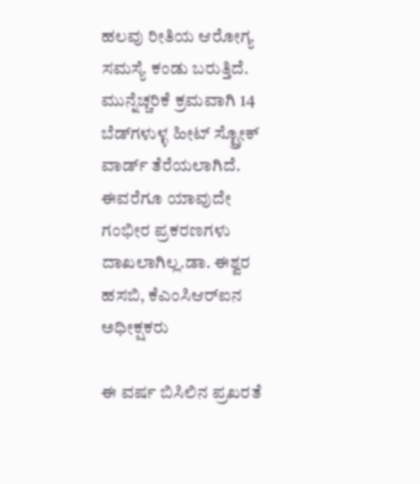ಹಲವು ರೀತಿಯ ಆರೋಗ್ಯ ಸಮಸ್ಯೆ ಕಂಡು ಬರುತ್ತಿದೆ. ಮುನ್ನೆಚ್ಚರಿಕೆ ಕ್ರಮವಾಗಿ 14 ಬೆಡ್‌ಗಳುಳ್ಳ ಹೀಟ್ ಸ್ಟ್ರೋಕ್‌ ವಾರ್ಡ್ ತೆರೆಯಲಾಗಿದೆ. ಈವರೆಗೂ ಯಾವುದೇ ಗಂಭೀರ ಪ್ರಕರಣಗಳು ದಾಖಲಾಗಿಲ್ಲ.ಡಾ. ಈಶ್ವರ ಹಸಬಿ, ಕೆಎಂಸಿಆರ್‌ಐನ ಅಧೀಕ್ಷಕರು

ಈ ವರ್ಷ ಬಿಸಿಲಿನ ಪ್ರಖರತೆ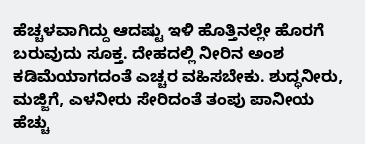ಹೆಚ್ಚಳವಾಗಿದ್ದು ಆದಷ್ಟು ಇಳಿ ಹೊತ್ತಿನಲ್ಲೇ ಹೊರಗೆ ಬರುವುದು ಸೂಕ್ತ. ದೇಹದಲ್ಲಿ ನೀರಿನ ಅಂಶ ಕಡಿಮೆಯಾಗದಂತೆ ಎಚ್ಚರ ವಹಿಸಬೇಕು. ಶುದ್ಧನೀರು, ಮಜ್ಜಿಗೆ, ಎಳನೀರು ಸೇರಿದಂತೆ ತಂಪು ಪಾನೀಯ ಹೆಚ್ಚು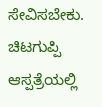ಸೇವಿಸಬೇಕು. ಚಿಟಗುಪ್ಪಿ ಆಸ್ಪತ್ರೆಯಲ್ಲಿ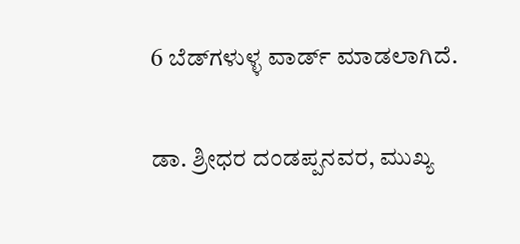6 ಬೆಡ್‌ಗಳುಳ್ಳ ವಾರ್ಡ್‌ ಮಾಡಲಾಗಿದೆ.

ಡಾ. ಶ್ರೀಧರ ದಂಡಪ್ಪನವರ, ಮುಖ್ಯ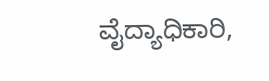ವೈದ್ಯಾಧಿಕಾರಿ,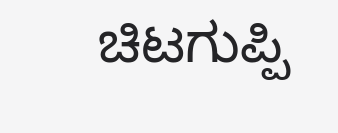ಚಿಟಗುಪ್ಪಿ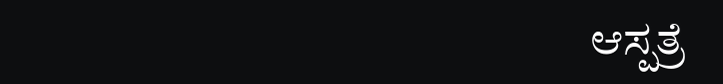ಆಸ್ಪತ್ರೆ